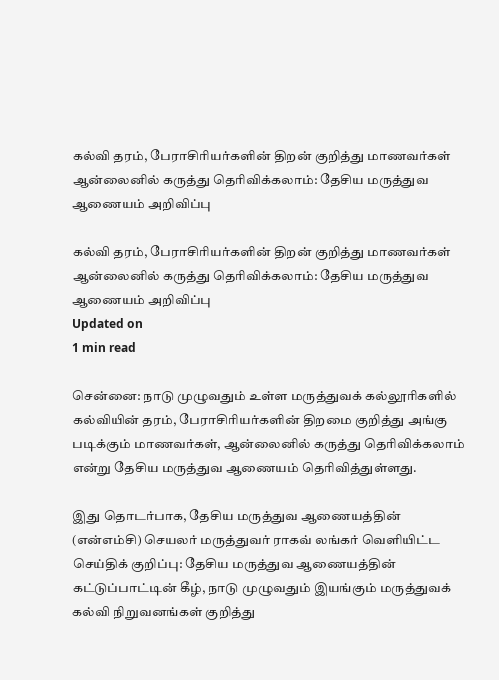கல்வி தரம், பேராசிரியர்களின் திறன் குறித்து மாணவர்கள் ஆன்லைனில் கருத்து தெரிவிக்கலாம்: தேசிய மருத்துவ ஆணையம் அறிவிப்பு

கல்வி தரம், பேராசிரியர்களின் திறன் குறித்து மாணவர்கள் ஆன்லைனில் கருத்து தெரிவிக்கலாம்: தேசிய மருத்துவ ஆணையம் அறிவிப்பு
Updated on
1 min read

சென்னை: நாடு முழுவதும் உள்ள மருத்துவக் கல்லூரிகளில் கல்வியின் தரம், பேராசிரியர்களின் திறமை குறித்து அங்கு படிக்கும் மாணவர்கள், ஆன்லைனில் கருத்து தெரிவிக்கலாம் என்று தேசிய மருத்துவ ஆணையம் தெரிவித்துள்ளது.

இது தொடர்பாக, தேசிய மருத்துவ ஆணையத்தின் (என்எம்சி) செயலர் மருத்துவர் ராகவ் லங்கர் வெளியிட்ட செய்திக் குறிப்பு: தேசிய மருத்துவ ஆணையத்தின் கட்டுப்பாட்டின் கீழ், நாடு முழுவதும் இயங்கும் மருத்துவக் கல்வி நிறுவனங்கள் குறித்து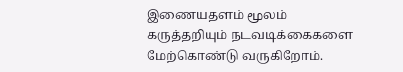இணையதளம் மூலம் கருத்தறியும் நடவடிக்கைகளை மேற்கொண்டு வருகிறோம்.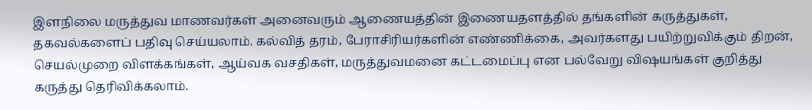இளநிலை மருத்துவ மாணவர்கள் அனைவரும் ஆணையத்தின் இணையதளத்தில் தங்களின் கருத்துகள், தகவல்களைப் பதிவு செய்யலாம். கல்வித் தரம், பேராசிரியர்களின் எண்ணிக்கை, அவர்களது பயிற்றுவிக்கும் திறன், செயல்முறை விளக்கங்கள், ஆய்வக வசதிகள், மருத்துவமனை கட்டமைப்பு என பல்வேறு விஷயங்கள் குறித்து கருத்து தெரிவிக்கலாம்.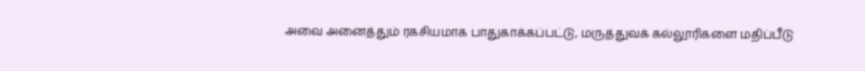அவை அனைத்தும் ரகசியமாக பாதுகாக்கப்பட்டு, மருத்துவக் கல்லூரிகளை மதிப்பீடு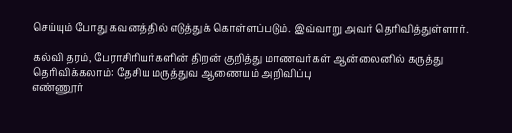செய்யும் போது கவனத்தில் எடுத்துக் கொள்ளப்படும். இவ்வாறு அவர் தெரிவித்துள்ளார்.

கல்வி தரம், பேராசிரியர்களின் திறன் குறித்து மாணவர்கள் ஆன்லைனில் கருத்து தெரிவிக்கலாம்: தேசிய மருத்துவ ஆணையம் அறிவிப்பு
எண்ணூர்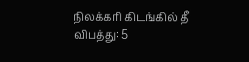நிலக்கரி கிடங்கில் தீ விபத்து: 5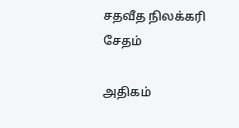சதவீத நிலக்கரி சேதம்

அதிகம்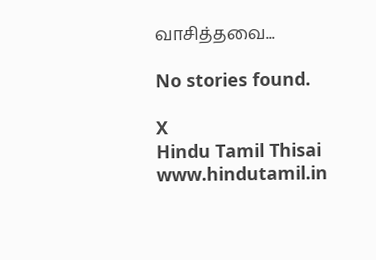வாசித்தவை...

No stories found.

X
Hindu Tamil Thisai
www.hindutamil.in